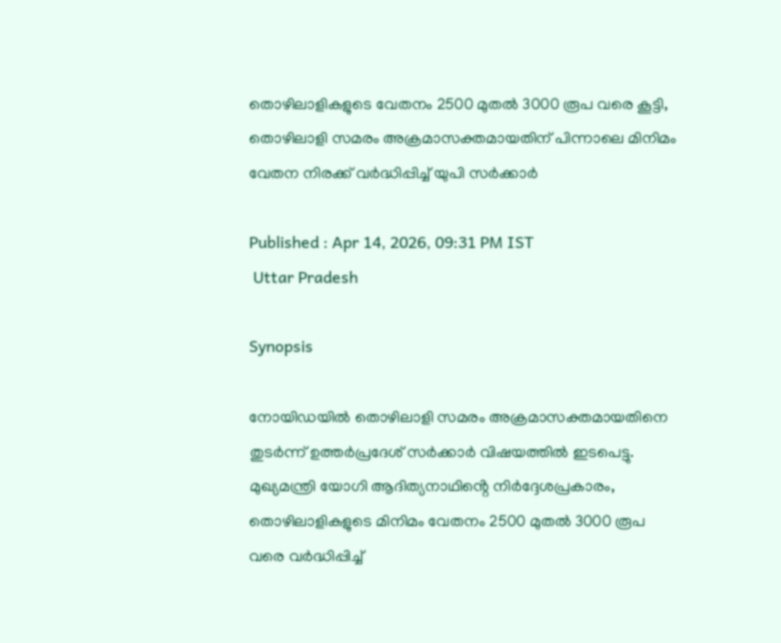തൊഴിലാളികളുടെ വേതനം 2500 മുതൽ 3000 രൂപ വരെ കൂട്ടി, തൊഴിലാളി സമരം അക്രമാസക്തമായതിന് പിന്നാലെ മിനിമം വേതന നിരക്ക് വർദ്ധിപ്പിച്ച് യുപി സർക്കാർ

Published : Apr 14, 2026, 09:31 PM IST
 Uttar Pradesh

Synopsis

നോയിഡയിൽ തൊഴിലാളി സമരം അക്രമാസക്തമായതിനെ തുടർന്ന് ഉത്തർപ്രദേശ് സർക്കാർ വിഷയത്തിൽ ഇടപെട്ടു. മുഖ്യമന്ത്രി യോഗി ആദിത്യനാഥിൻ്റെ നിർദ്ദേശപ്രകാരം, തൊഴിലാളികളുടെ മിനിമം വേതനം 2500 മുതൽ 3000 രൂപ വരെ വർദ്ധിപ്പിച്ച്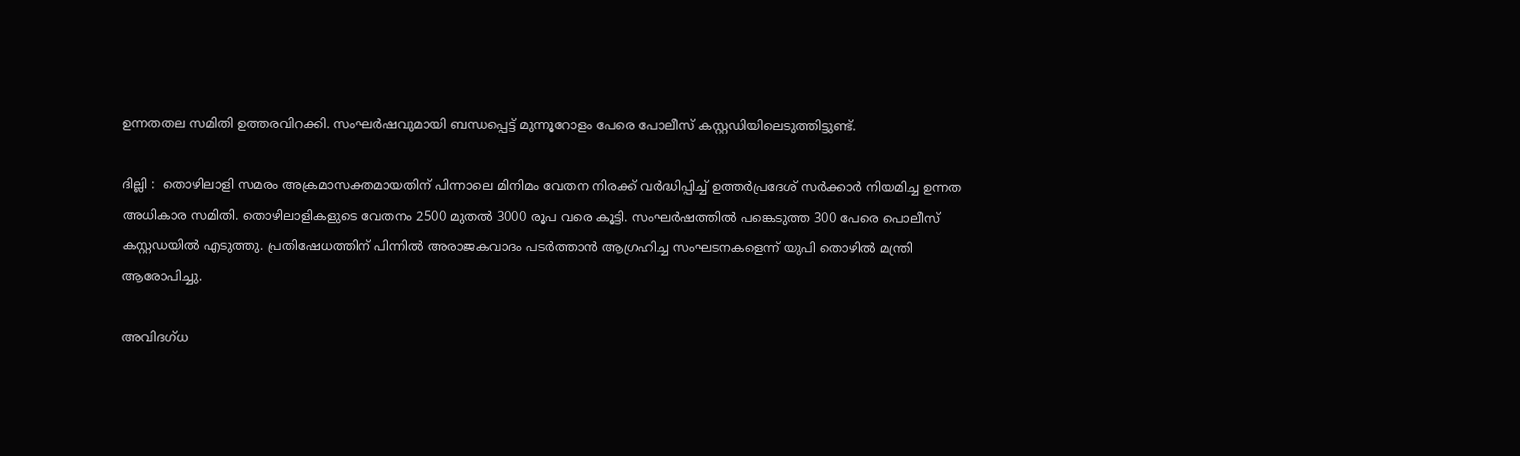ഉന്നതതല സമിതി ഉത്തരവിറക്കി. സംഘർഷവുമായി ബന്ധപ്പെട്ട് മുന്നൂറോളം പേരെ പോലീസ് കസ്റ്റഡിയിലെടുത്തിട്ടുണ്ട്.

ദില്ലി :  തൊഴിലാളി സമരം അക്രമാസക്തമായതിന് പിന്നാലെ മിനിമം വേതന നിരക്ക് വർദ്ധിപ്പിച്ച് ഉത്തർപ്രദേശ് സർക്കാർ നിയമിച്ച ഉന്നത അധികാര സമിതി. തൊഴിലാളികളുടെ വേതനം 2500 മുതൽ 3000 രൂപ വരെ കൂട്ടി. സംഘർഷത്തിൽ പങ്കെടുത്ത 300 പേരെ പൊലീസ് കസ്റ്റഡയിൽ എടുത്തു. പ്രതിഷേധത്തിന് പിന്നിൽ അരാജകവാദം പടർത്താൻ ആഗ്രഹിച്ച സംഘടനകളെന്ന് യുപി തൊഴിൽ മന്ത്രി ആരോപിച്ചു.

അവിദഗ്ധ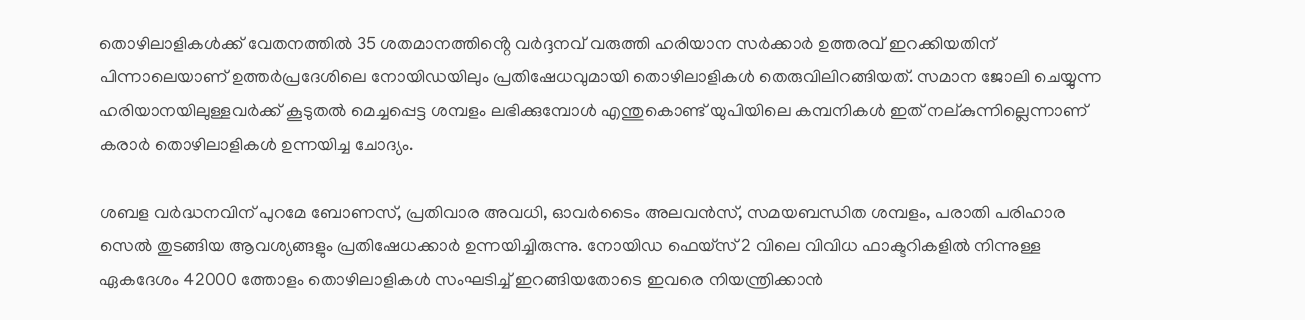തൊഴിലാളികൾക്ക് വേതനത്തിൽ 35 ശതമാനത്തിൻ്റെ വർദ്ദനവ് വരുത്തി ഹരിയാന സർക്കാർ ഉത്തരവ് ഇറക്കിയതിന് പിന്നാലെയാണ് ഉത്തർപ്രദേശിലെ നോയിഡയിലും പ്രതിഷേധവുമായി തൊഴിലാളികൾ തെരുവിലിറങ്ങിയത്. സമാന ജോലി ചെയ്യുന്ന ഹരിയാനയിലുള്ളവർക്ക് കൂടുതൽ മെച്ചപ്പെട്ട ശമ്പളം ലഭിക്കുമ്പോൾ എന്തുകൊണ്ട് യുപിയിലെ കമ്പനികൾ ഇത് നല്കുന്നില്ലെന്നാണ് കരാർ തൊഴിലാളികൾ ഉന്നയിച്ച ചോദ്യം.

ശബള വർദ്ധനവിന് പുറമേ ബോണസ്, പ്രതിവാര അവധി, ഓവർടൈം അലവൻസ്, സമയബന്ധിത ശമ്പളം, പരാതി പരിഹാര സെൽ തുടങ്ങിയ ആവശ്യങ്ങളും പ്രതിഷേധക്കാർ ഉന്നയിച്ചിരുന്നു. നോയിഡ ഫെയ്സ് 2 വിലെ വിവിധ ഫാക്ടറികളിൽ നിന്നുള്ള ഏകദേശം 42000 ത്തോളം തൊഴിലാളികൾ സംഘടിച്ച് ഇറങ്ങിയതോടെ ഇവരെ നിയന്ത്രിക്കാൻ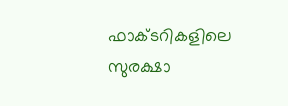ഫാക്ടറികളിലെ സുരക്ഷാ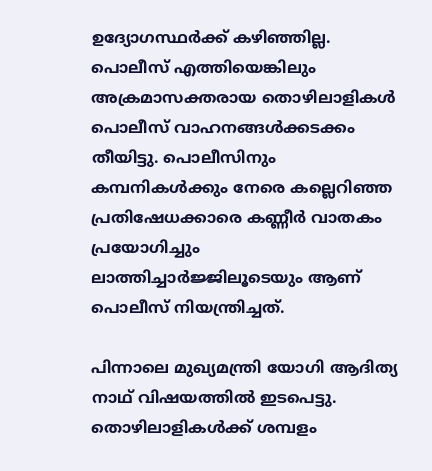ഉദ്യോഗസ്ഥർക്ക് കഴിഞ്ഞില്ല. പൊലീസ് എത്തിയെങ്കിലും അക്രമാസക്തരായ തൊഴിലാളികൾ പൊലീസ് വാഹനങ്ങൾക്കടക്കം തീയിട്ടു. പൊലീസിനും കമ്പനികൾക്കും നേരെ കല്ലെറിഞ്ഞ പ്രതിഷേധക്കാരെ കണ്ണീർ വാതകം പ്രയോഗിച്ചും ലാത്തിച്ചാർജ്ജിലൂടെയും ആണ് പൊലീസ് നിയന്ത്രിച്ചത്.

പിന്നാലെ മുഖ്യമന്ത്രി യോഗി ആദിത്യ നാഥ് വിഷയത്തിൽ ഇടപെട്ടു. തൊഴിലാളികൾക്ക് ശമ്പളം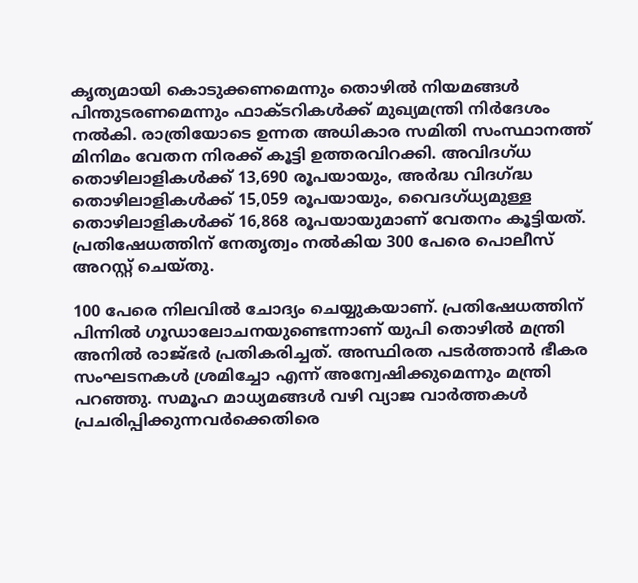കൃത്യമായി കൊടുക്കണമെന്നും തൊഴിൽ നിയമങ്ങൾ പിന്തുടരണമെന്നും ഫാക്ടറികൾക്ക് മുഖ്യമന്ത്രി നിർദേശം നൽകി. രാത്രിയോടെ ഉന്നത അധികാര സമിതി സംസ്ഥാനത്ത് മിനിമം വേതന നിരക്ക് കൂട്ടി ഉത്തരവിറക്കി. അവിദഗ്ധ തൊഴിലാളികൾക്ക് 13,690 രൂപയായും, അർദ്ധ വിദഗ്ദ്ധ തൊഴിലാളികൾക്ക് 15,059 രൂപയായും, വൈദഗ്ധ്യമുള്ള തൊഴിലാളികൾക്ക് 16,868 രൂപയായുമാണ് വേതനം കൂട്ടിയത്. പ്രതിഷേധത്തിന് നേതൃത്വം നൽകിയ 300 പേരെ പൊലീസ് അറസ്റ്റ് ചെയ്തു.

100 പേരെ നിലവിൽ ചോദ്യം ചെയ്യുകയാണ്. പ്രതിഷേധത്തിന് പിന്നിൽ ഗൂഡാലോചനയുണ്ടെന്നാണ് യുപി തൊഴിൽ മന്ത്രി അനിൽ രാജ്ഭർ പ്രതികരിച്ചത്. അസ്ഥിരത പടർത്താൻ ഭീകര സംഘടനകൾ ശ്രമിച്ചോ എന്ന് അന്വേഷിക്കുമെന്നും മന്ത്രി പറഞ്ഞു. സമൂഹ മാധ്യമങ്ങൾ വഴി വ്യാജ വാർത്തകൾ പ്രചരിപ്പിക്കുന്നവർക്കെതിരെ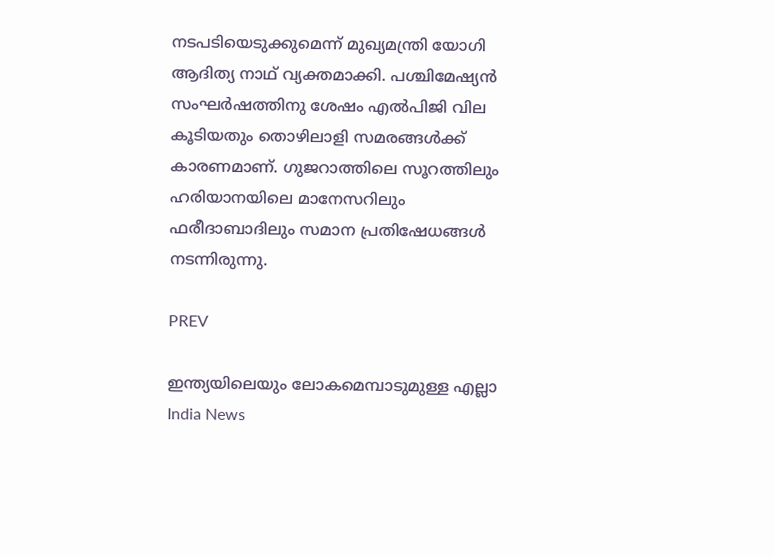നടപടിയെടുക്കുമെന്ന് മുഖ്യമന്ത്രി യോഗി ആദിത്യ നാഥ് വ്യക്തമാക്കി. പശ്ചിമേഷ്യൻ സംഘർഷത്തിനു ശേഷം എൽപിജി വില കൂടിയതും തൊഴിലാളി സമരങ്ങൾക്ക് കാരണമാണ്. ഗുജറാത്തിലെ സൂറത്തിലും ഹരിയാനയിലെ മാനേസറിലും ഫരീദാബാദിലും സമാന പ്രതിഷേധങ്ങൾ നടന്നിരുന്നു.

PREV

ഇന്ത്യയിലെയും ലോകമെമ്പാടുമുള്ള എല്ലാ India News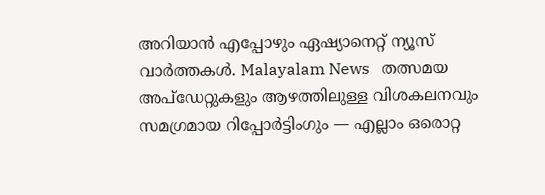അറിയാൻ എപ്പോഴും ഏഷ്യാനെറ്റ് ന്യൂസ് വാർത്തകൾ. Malayalam News   തത്സമയ അപ്‌ഡേറ്റുകളും ആഴത്തിലുള്ള വിശകലനവും സമഗ്രമായ റിപ്പോർട്ടിംഗും — എല്ലാം ഒരൊറ്റ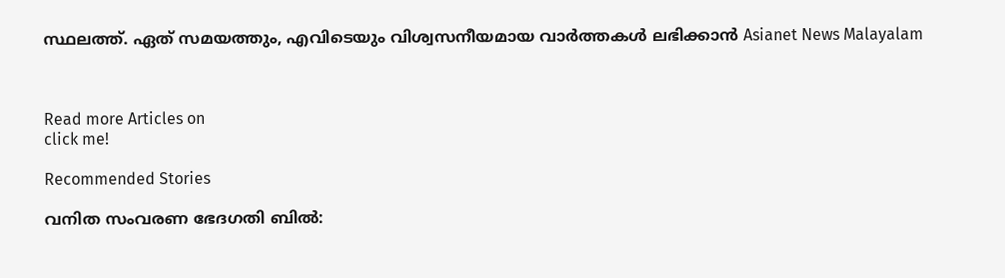സ്ഥലത്ത്. ഏത് സമയത്തും, എവിടെയും വിശ്വസനീയമായ വാർത്തകൾ ലഭിക്കാൻ Asianet News Malayalam



Read more Articles on
click me!

Recommended Stories

വനിത സംവരണ ഭേദഗതി ബിൽ: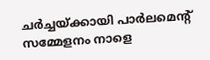ചർച്ചയ്ക്കായി പാർലമെന്‍റ് സമ്മേളനം നാളെ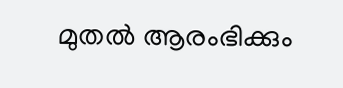മുതൽ ആരംഭിക്കും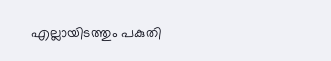എല്ലായിടത്തും പകുതി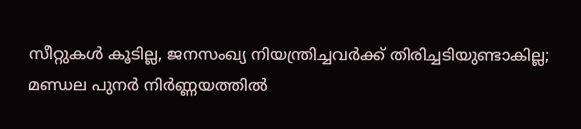സീറ്റുകൾ കൂടില്ല, ജനസംഖ്യ നിയന്ത്രിച്ചവർക്ക് തിരിച്ചടിയുണ്ടാകില്ല; മണ്ഡല പുനർ നിർണ്ണയത്തിൽ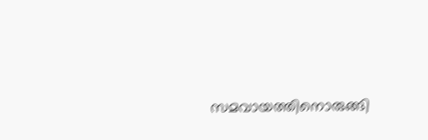സമവായത്തിനൊരുങ്ങി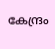കേന്ദ്രം